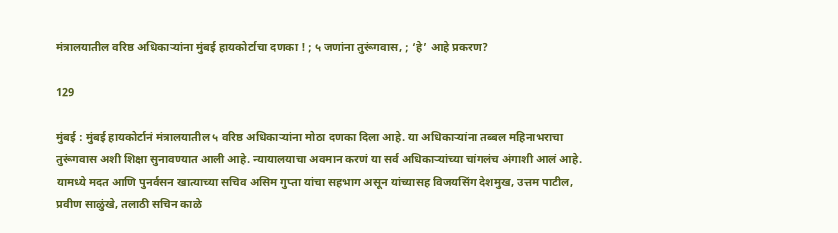मंत्रालयातील वरिष्ठ अधिकाऱ्यांना मुंबई हायकोर्टाचा दणका ! ; ५ जणांना तुरूंगवास, ; ‘हे’ आहे प्रकरण?

129

मुंबई : मुंबई हायकोर्टानं मंत्रालयातील ५ वरिष्ठ अधिकाऱ्यांना मोठा दणका दिला आहे. या अधिकाऱ्यांना तब्बल महिनाभराचा तुरूंगवास अशी शिक्षा सुनावण्यात आली आहे. न्यायालयाचा अवमान करणं या सर्व अधिकाऱ्यांच्या चांगलंच अंगाशी आलं आहे. यामध्ये मदत आणि पुनर्वसन खात्याच्या सचिव असिम गुप्ता यांचा सहभाग असून यांच्यासह विजयसिंग देशमुख, उत्तम पाटील, प्रवीण साळुंखे, तलाठी सचिन काळे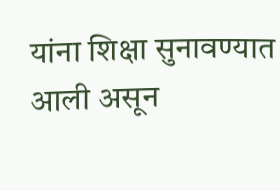यांना शिक्षा सुनावण्यात आली असून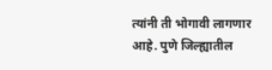त्यांनी ती भोगावी लागणार आहे. पुणे जिल्ह्यातील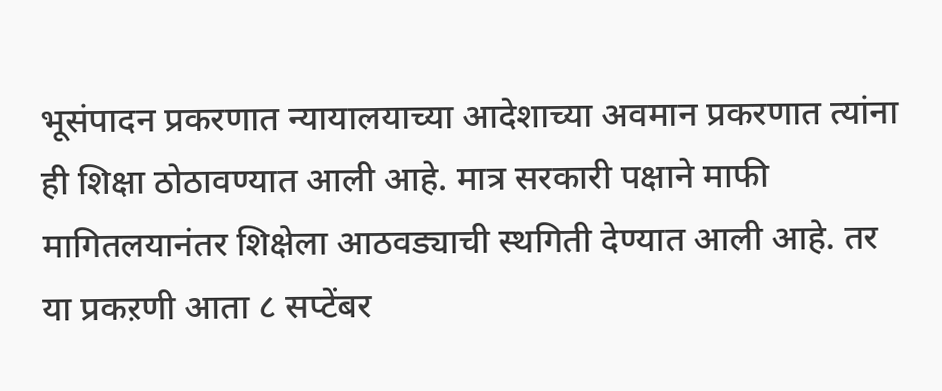भूसंपादन प्रकरणात न्यायालयाच्या आदेशाच्या अवमान प्रकरणात त्यांना ही शिक्षा ठोठावण्यात आली आहे. मात्र सरकारी पक्षाने माफी मागितलयानंतर शिक्षेला आठवड्याची स्थगिती देण्यात आली आहे. तर या प्रकऱणी आता ८ सप्टेंबर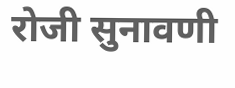रोजी सुनावणी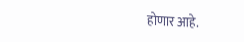होणार आहे.